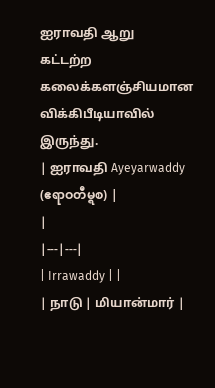ஐராவதி ஆறு
கட்டற்ற கலைக்களஞ்சியமான விக்கிபீடியாவில் இருந்து.
| ஐராவதி Ayeyarwaddy (ဧရာဝတီမ္ရစ) |
|
|---|---|
| Irrawaddy | |
| நாடு | மியான்மார் |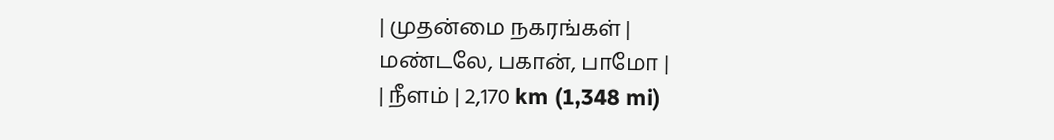| முதன்மை நகரங்கள் |
மண்டலே, பகான், பாமோ |
| நீளம் | 2,170 km (1,348 mi)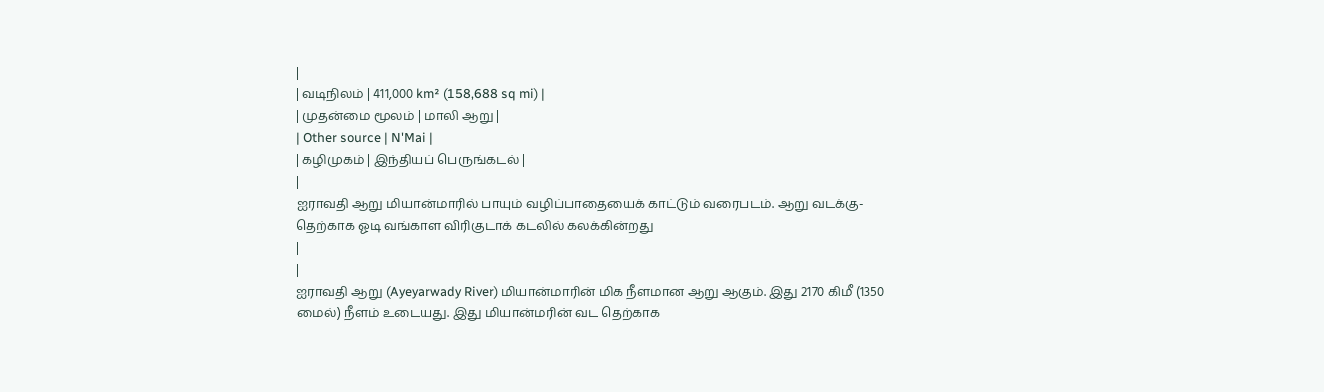|
| வடிநிலம் | 411,000 km² (158,688 sq mi) |
| முதன்மை மூலம் | மாலி ஆறு |
| Other source | N'Mai |
| கழிமுகம் | இந்தியப் பெருங்கடல் |
|
ஐராவதி ஆறு மியான்மாரில் பாயும் வழிப்பாதையைக் காட்டும் வரைபடம். ஆறு வடக்கு-தெற்காக ஓடி வங்காள விரிகுடாக் கடலில் கலக்கின்றது
|
|
ஐராவதி ஆறு (Ayeyarwady River) மியான்மாரின் மிக நீளமான ஆறு ஆகும். இது 2170 கிமீ (1350 மைல்) நீளம் உடையது. இது மியான்மரின் வட தெற்காக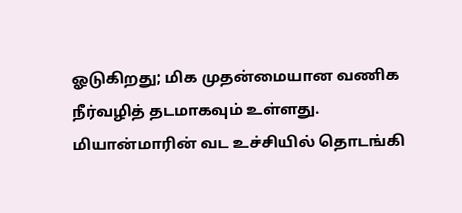ஓடுகிறது; மிக முதன்மையான வணிக நீர்வழித் தடமாகவும் உள்ளது.
மியான்மாரின் வட உச்சியில் தொடங்கி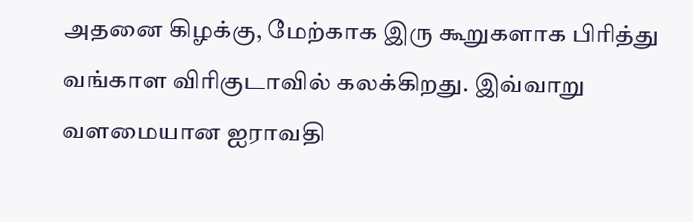அதனை கிழக்கு, மேற்காக இரு கூறுகளாக பிரித்து வங்காள விரிகுடாவில் கலக்கிறது. இவ்வாறு வளமையான ஐராவதி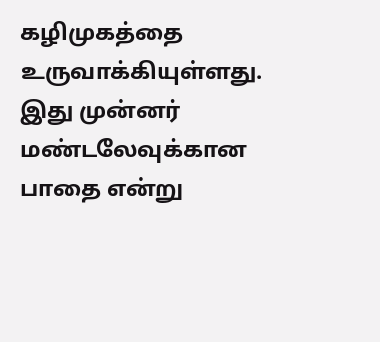கழிமுகத்தை உருவாக்கியுள்ளது.
இது முன்னர் மண்டலேவுக்கான பாதை என்று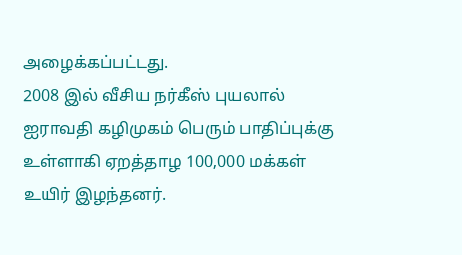அழைக்கப்பட்டது.
2008 இல் வீசிய நர்கீஸ் புயலால் ஐராவதி கழிமுகம் பெரும் பாதிப்புக்கு உள்ளாகி ஏறத்தாழ 100,000 மக்கள் உயிர் இழந்தனர்.